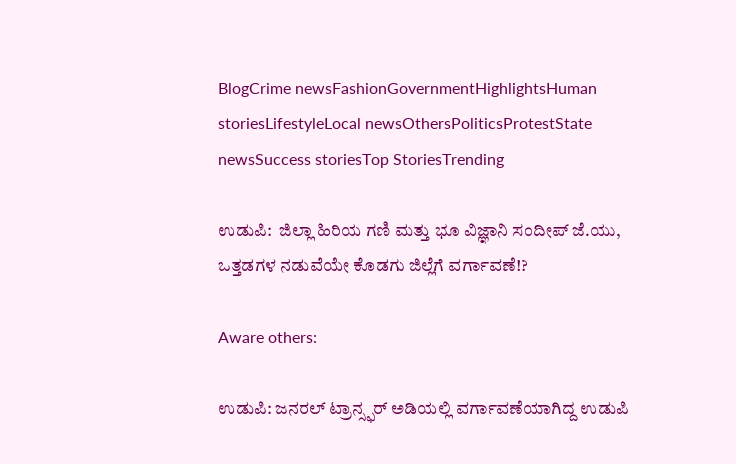BlogCrime newsFashionGovernmentHighlightsHuman storiesLifestyleLocal newsOthersPoliticsProtestState newsSuccess storiesTop StoriesTrending

ಉಡುಪಿ:  ಜಿಲ್ಲಾ ಹಿರಿಯ ಗಣಿ ಮತ್ತು ಭೂ ವಿಜ್ಞಾನಿ ಸಂದೀಪ್ ಜೆ.ಯು, ಒತ್ತಡಗಳ ನಡುವೆಯೇ ಕೊಡಗು ಜಿಲ್ಲೆಗೆ ವರ್ಗಾವಣೆ!?

Aware others:

ಉಡುಪಿ: ಜನರಲ್ ಟ್ರಾನ್ಸ್ಫರ್ ಅಡಿಯಲ್ಲಿ ವರ್ಗಾವಣೆಯಾಗಿದ್ದ ಉಡುಪಿ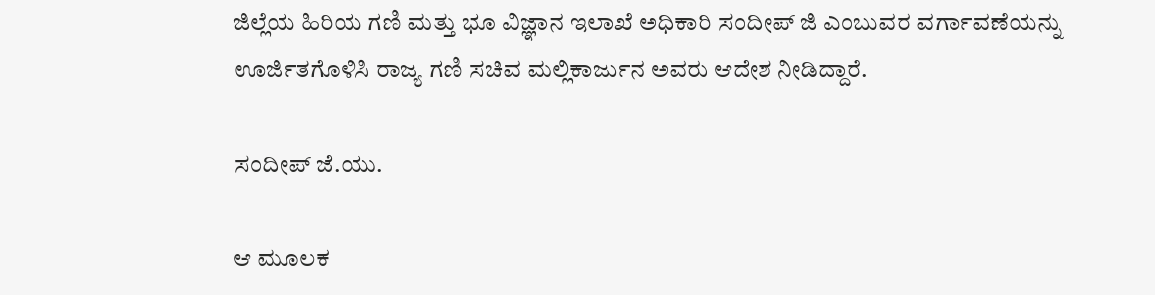ಜಿಲ್ಲೆಯ ಹಿರಿಯ ಗಣಿ ಮತ್ತು ಭೂ ವಿಜ್ಞಾನ ಇಲಾಖೆ ಅಧಿಕಾರಿ ಸಂದೀಪ್ ಜಿ ಎಂಬುವರ ವರ್ಗಾವಣೆಯನ್ನು ಊರ್ಜಿತಗೊಳಿಸಿ ರಾಜ್ಯ ಗಣಿ ಸಚಿವ ಮಲ್ಲಿಕಾರ್ಜುನ ಅವರು ಆದೇಶ ನೀಡಿದ್ದಾರೆ.

ಸಂದೀಪ್ ಜೆ.ಯು.

ಆ ಮೂಲಕ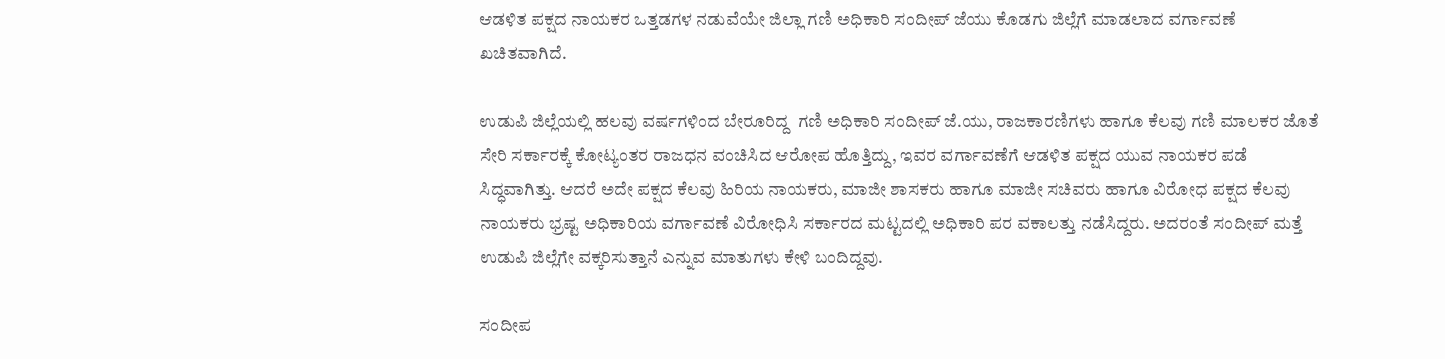ಆಡಳಿತ ಪಕ್ಷದ ನಾಯಕರ ಒತ್ತಡಗಳ ನಡುವೆಯೇ ಜಿಲ್ಲಾ ಗಣಿ ಅಧಿಕಾರಿ ಸಂದೀಪ್ ಜೆಯು ಕೊಡಗು ಜಿಲ್ಲೆಗೆ ಮಾಡಲಾದ ವರ್ಗಾವಣೆ ಖಚಿತವಾಗಿದೆ.

ಉಡುಪಿ ಜಿಲ್ಲೆಯಲ್ಲಿ ಹಲವು ವರ್ಷಗಳಿಂದ ಬೇರೂರಿದ್ದ  ಗಣಿ ಅಧಿಕಾರಿ ಸಂದೀಪ್ ಜೆ.ಯು, ರಾಜಕಾರಣಿಗಳು ಹಾಗೂ ಕೆಲವು ಗಣಿ ಮಾಲಕರ ಜೊತೆ ಸೇರಿ ಸರ್ಕಾರಕ್ಕೆ ಕೋಟ್ಯಂತರ ರಾಜಧನ ವಂಚಿಸಿದ ಆರೋಪ ಹೊತ್ತಿದ್ದು, ಇವರ ವರ್ಗಾವಣೆಗೆ ಆಡಳಿತ ಪಕ್ಷದ ಯುವ ನಾಯಕರ ಪಡೆ ಸಿದ್ಧವಾಗಿತ್ತು. ಆದರೆ ಅದೇ ಪಕ್ಷದ ಕೆಲವು ಹಿರಿಯ ನಾಯಕರು, ಮಾಜೀ ಶಾಸಕರು ಹಾಗೂ ಮಾಜೀ ಸಚಿವರು ಹಾಗೂ ವಿರೋಧ ಪಕ್ಷದ ಕೆಲವು ನಾಯಕರು ಭ್ರಷ್ಟ ಅಧಿಕಾರಿಯ ವರ್ಗಾವಣೆ ವಿರೋಧಿಸಿ ಸರ್ಕಾರದ ಮಟ್ಟದಲ್ಲಿ ಅಧಿಕಾರಿ ಪರ ವಕಾಲತ್ತು ನಡೆಸಿದ್ದರು. ಅದರಂತೆ ಸಂದೀಪ್ ಮತ್ತೆ ಉಡುಪಿ ಜಿಲ್ಲೆಗೇ ವಕ್ಕರಿಸುತ್ತಾನೆ ಎನ್ನುವ ಮಾತುಗಳು ಕೇಳಿ ಬಂದಿದ್ದವು.

ಸಂದೀಪ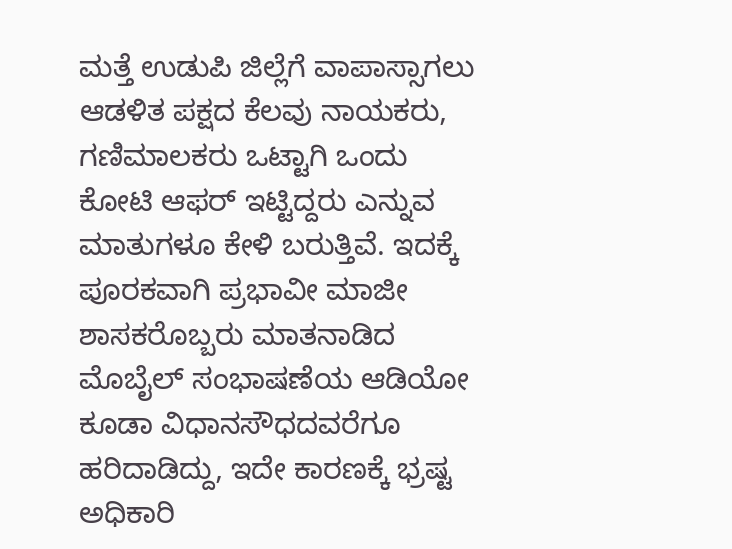ಮತ್ತೆ ಉಡುಪಿ ಜಿಲ್ಲೆಗೆ ವಾಪಾಸ್ಸಾಗಲು ಆಡಳಿತ ಪಕ್ಷದ ಕೆಲವು ನಾಯಕರು, ಗಣಿಮಾಲಕರು ಒಟ್ಟಾಗಿ ಒಂದು ಕೋಟಿ ಆಫರ್ ಇಟ್ಟಿದ್ದರು ಎನ್ನುವ ಮಾತುಗಳೂ ಕೇಳಿ ಬರುತ್ತಿವೆ. ಇದಕ್ಕೆ ಪೂರಕವಾಗಿ ಪ್ರಭಾವೀ ಮಾಜೀ ಶಾಸಕರೊಬ್ಬರು ಮಾತನಾಡಿದ ಮೊಬೈಲ್ ಸಂಭಾಷಣೆಯ ಆಡಿಯೋ ಕೂಡಾ ವಿಧಾನಸೌಧದವರೆಗೂ ಹರಿದಾಡಿದ್ದು, ಇದೇ ಕಾರಣಕ್ಕೆ ಭ್ರಷ್ಟ ಅಧಿಕಾರಿ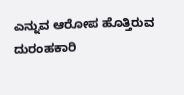ಎನ್ನುವ ಆರೋಪ ಹೊತ್ತಿರುವ ದುರಂಹಕಾರಿ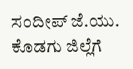ಸಂದೀಪ್ ಜೆ.ಯು. ಕೊಡಗು ಜಿಲ್ಲೆಗೆ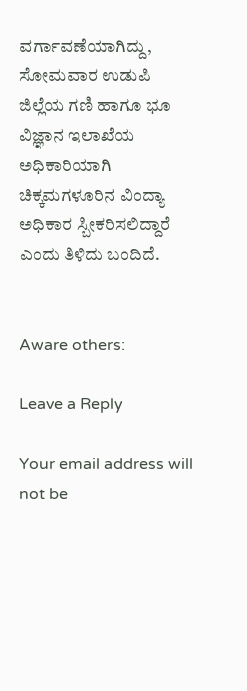ವರ್ಗಾವಣೆಯಾಗಿದ್ದು, ಸೋಮವಾರ ಉಡುಪಿ ಜಿಲ್ಲೆಯ ಗಣಿ ಹಾಗೂ ಭೂ ವಿಜ್ಞಾನ ಇಲಾಖೆಯ ಅಧಿಕಾರಿಯಾಗಿ ಚಿಕ್ಕಮಗಳೂರಿನ ವಿಂದ್ಯಾ ಅಧಿಕಾರ ಸ್ಬೀಕರಿಸಲಿದ್ದಾರೆ ಎಂದು ತಿಳಿದು ಬಂದಿದೆ.


Aware others:

Leave a Reply

Your email address will not be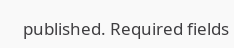published. Required fields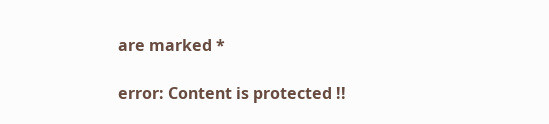are marked *

error: Content is protected !!